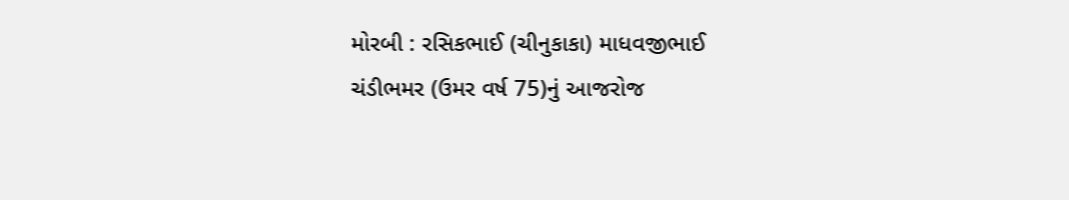મોરબી : રસિકભાઈ (ચીનુકાકા) માધવજીભાઈ ચંડીભમર (ઉમર વર્ષ 75)નું આજરોજ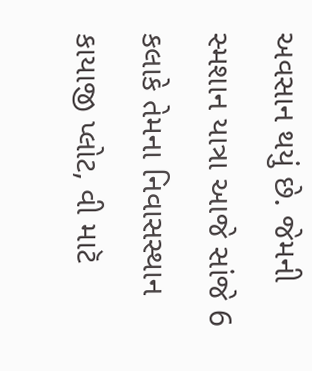અવસાન થયું છે. જેમની સ્મશાન યાત્રા આજે સાંજે 6 કલાકે તેમના નિવાસસ્થાન કાયાજી પ્લોટ, વી માટૅ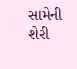સામેની શેરી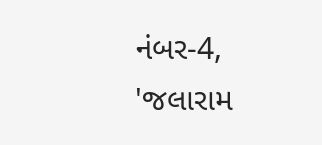નંબર-4, 'જલારામ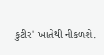કુટીર' ખાતેથી નીકળશે.